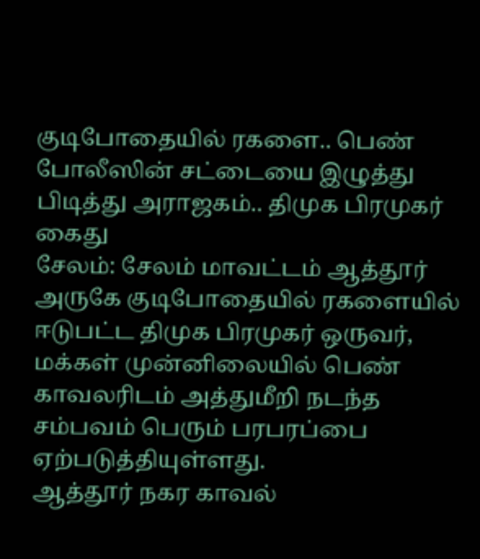குடிபோதையில் ரகளை.. பெண் போலீஸின் சட்டையை இழுத்து பிடித்து அராஜகம்.. திமுக பிரமுகர் கைது
சேலம்: சேலம் மாவட்டம் ஆத்தூர் அருகே குடிபோதையில் ரகளையில் ஈடுபட்ட திமுக பிரமுகர் ஒருவர், மக்கள் முன்னிலையில் பெண் காவலரிடம் அத்துமீறி நடந்த சம்பவம் பெரும் பரபரப்பை ஏற்படுத்தியுள்ளது.
ஆத்தூர் நகர காவல்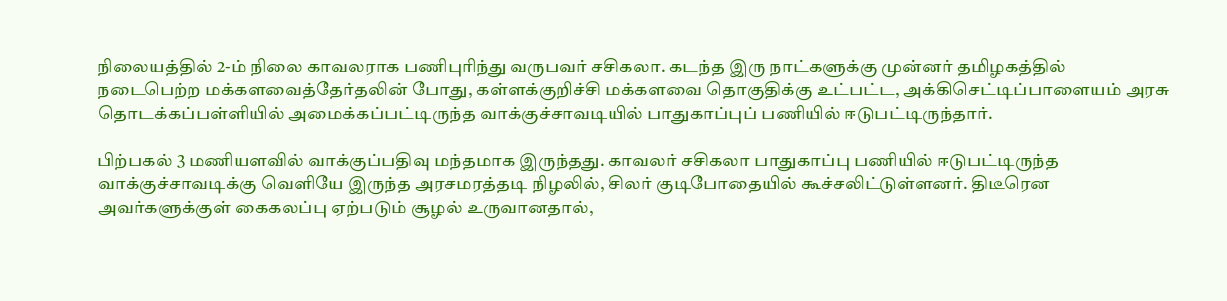நிலையத்தில் 2-ம் நிலை காவலராக பணிபுரிந்து வருபவர் சசிகலா. கடந்த இரு நாட்களுக்கு முன்னர் தமிழகத்தில் நடைபெற்ற மக்களவைத்தேர்தலின் போது, கள்ளக்குறிச்சி மக்களவை தொகுதிக்கு உட்பட்ட, அக்கிசெட்டிப்பாளையம் அரசு தொடக்கப்பள்ளியில் அமைக்கப்பட்டிருந்த வாக்குச்சாவடியில் பாதுகாப்புப் பணியில் ஈடுபட்டிருந்தார்.

பிற்பகல் 3 மணியளவில் வாக்குப்பதிவு மந்தமாக இருந்தது. காவலர் சசிகலா பாதுகாப்பு பணியில் ஈடுபட்டிருந்த வாக்குச்சாவடிக்கு வெளியே இருந்த அரசமரத்தடி நிழலில், சிலர் குடிபோதையில் கூச்சலிட்டுள்ளனர். திடீரென அவர்களுக்குள் கைகலப்பு ஏற்படும் சூழல் உருவானதால்,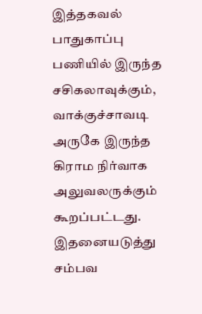இத்தகவல் பாதுகாப்பு பணியில் இருந்த சசிகலாவுக்கும், வாக்குச்சாவடி அருகே இருந்த கிராம நிர்வாக அலுவலருக்கும் கூறப்பட்டது.
இதனையடுத்து சம்பவ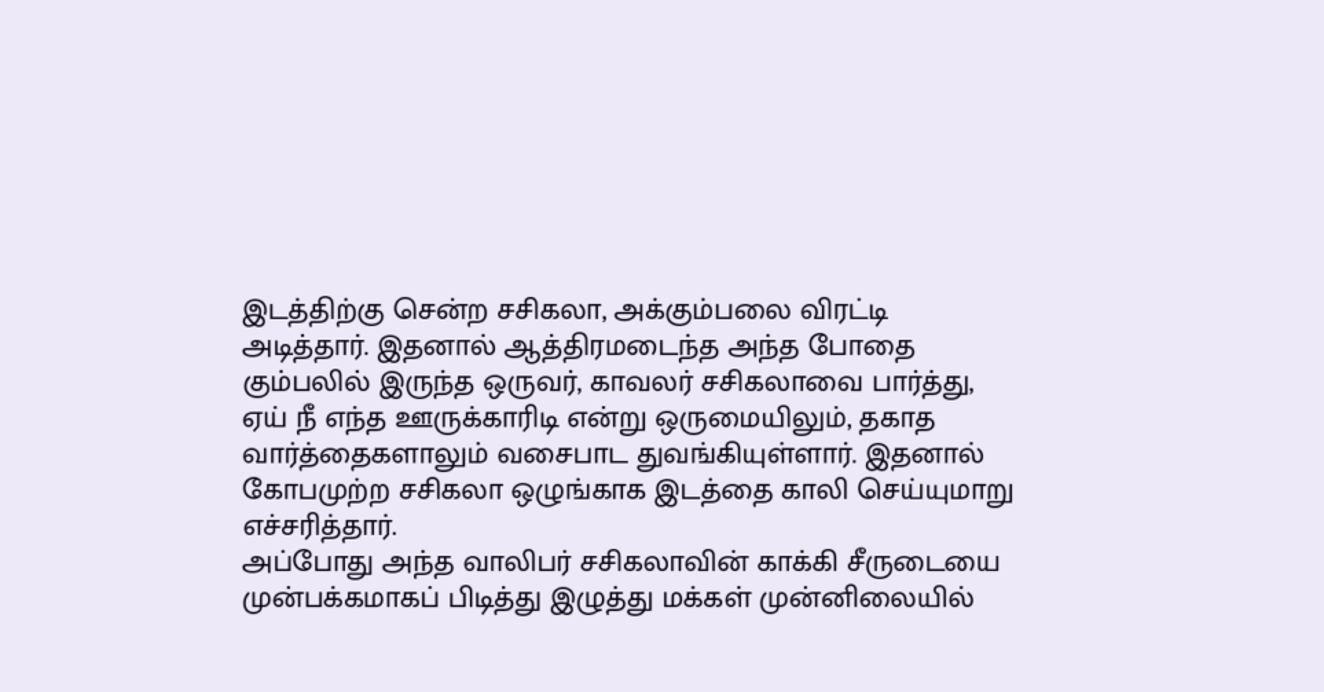இடத்திற்கு சென்ற சசிகலா, அக்கும்பலை விரட்டி அடித்தார். இதனால் ஆத்திரமடைந்த அந்த போதை கும்பலில் இருந்த ஒருவர், காவலர் சசிகலாவை பார்த்து, ஏய் நீ எந்த ஊருக்காரிடி என்று ஒருமையிலும், தகாத வார்த்தைகளாலும் வசைபாட துவங்கியுள்ளார். இதனால் கோபமுற்ற சசிகலா ஒழுங்காக இடத்தை காலி செய்யுமாறு எச்சரித்தார்.
அப்போது அந்த வாலிபர் சசிகலாவின் காக்கி சீருடையை முன்பக்கமாகப் பிடித்து இழுத்து மக்கள் முன்னிலையில்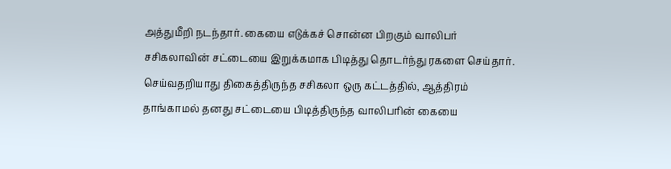அத்துமீறி நடந்தார். கையை எடுக்கச் சொன்ன பிறகும் வாலிபர் சசிகலாவின் சட்டையை இறுக்கமாக பிடித்து தொடர்ந்து ரகளை செய்தார். செய்வதறியாது திகைத்திருந்த சசிகலா ஒரு கட்டத்தில், ஆத்திரம் தாங்காமல் தனது சட்டையை பிடித்திருந்த வாலிபரின் கையை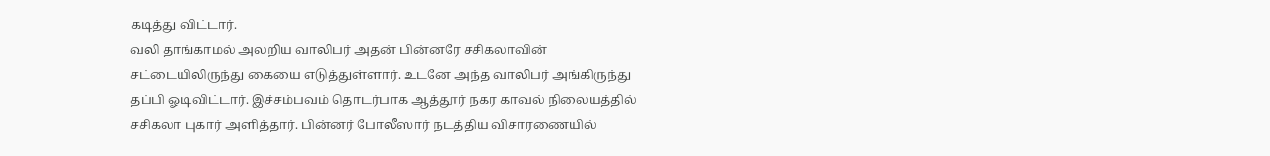கடித்து விட்டார்.
வலி தாங்காமல் அலறிய வாலிபர் அதன் பின்னரே சசிகலாவின் சட்டையிலிருந்து கையை எடுத்துள்ளார். உடனே அந்த வாலிபர் அங்கிருந்து தப்பி ஓடிவிட்டார். இச்சம்பவம் தொடர்பாக ஆத்தூர் நகர காவல் நிலையத்தில் சசிகலா புகார் அளித்தார். பின்னர் போலீஸார் நடத்திய விசாரணையில்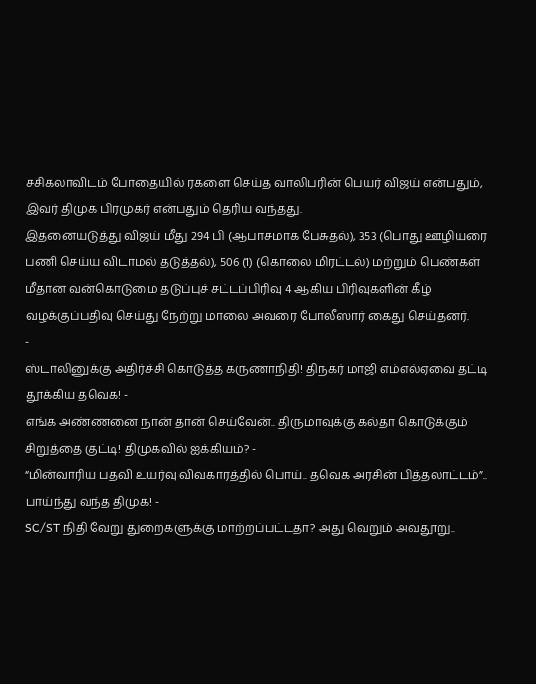சசிகலாவிடம் போதையில் ரகளை செய்த வாலிபரின் பெயர் விஜய் என்பதும், இவர் திமுக பிரமுகர் என்பதும் தெரிய வந்தது.
இதனையடுத்து விஜய் மீது 294 பி (ஆபாசமாக பேசுதல்), 353 (பொது ஊழியரை பணி செய்ய விடாமல் தடுத்தல்), 506 (1) (கொலை மிரட்டல்) மற்றும் பெண்கள் மீதான வன்கொடுமை தடுப்புச் சட்டப்பிரிவு 4 ஆகிய பிரிவுகளின் கீழ் வழக்குப்பதிவு செய்து நேற்று மாலை அவரை போலீஸார் கைது செய்தனர்.
-
ஸ்டாலினுக்கு அதிர்ச்சி கொடுத்த கருணாநிதி! திநகர் மாஜி எம்எல்ஏவை தட்டி தூக்கிய தவெக! -
எங்க அண்ணனை நான் தான் செய்வேன்.. திருமாவுக்கு கல்தா கொடுக்கும் சிறுத்தை குட்டி! திமுகவில் ஐக்கியம்? -
“மின்வாரிய பதவி உயர்வு விவகாரத்தில் பொய்.. தவெக அரசின் பித்தலாட்டம்”.. பாய்ந்து வந்த திமுக! -
SC/ST நிதி வேறு துறைகளுக்கு மாற்றப்பட்டதா? அது வெறும் அவதூறு..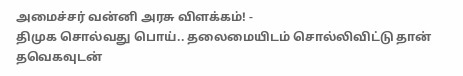அமைச்சர் வன்னி அரசு விளக்கம்! -
திமுக சொல்வது பொய்.. தலைமையிடம் சொல்லிவிட்டு தான் தவெகவுடன்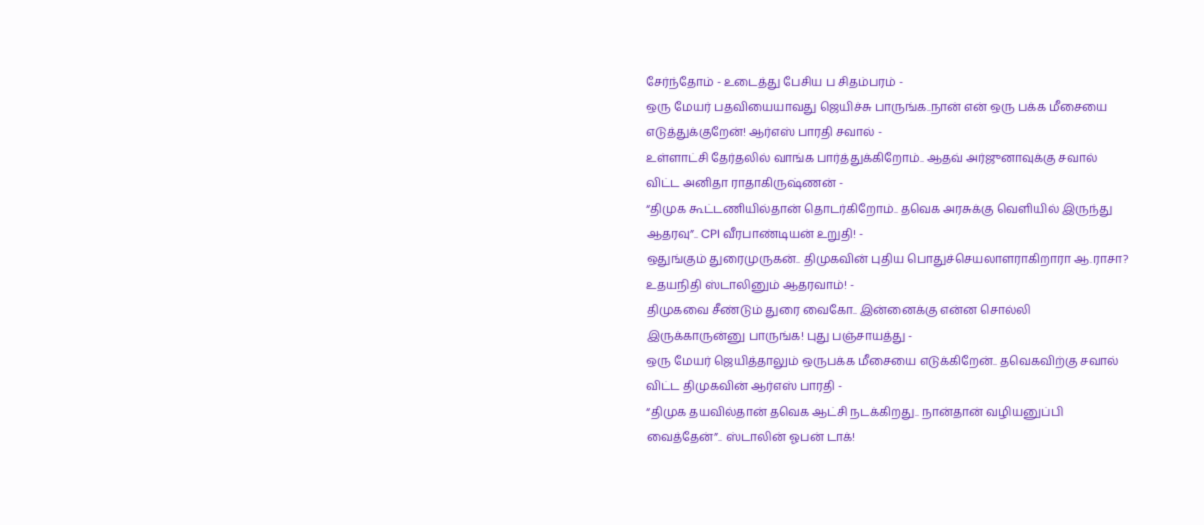சேர்ந்தோம் - உடைத்து பேசிய ப சிதம்பரம் -
ஒரு மேயர் பதவியையாவது ஜெயிச்சு பாருங்க..நான் என் ஒரு பக்க மீசையை எடுத்துக்குறேன்! ஆர்எஸ் பாரதி சவால் -
உள்ளாட்சி தேர்தலில் வாங்க பார்த்துக்கிறோம்.. ஆதவ் அர்ஜுனாவுக்கு சவால் விட்ட அனிதா ராதாகிருஷ்ணன் -
“திமுக கூட்டணியில்தான் தொடர்கிறோம்.. தவெக அரசுக்கு வெளியில் இருந்து ஆதரவு”.. CPI வீரபாண்டியன் உறுதி! -
ஒதுங்கும் துரைமுருகன்.. திமுகவின் புதிய பொதுச்செயலாளராகிறாரா ஆ.ராசா? உதயநிதி ஸ்டாலினும் ஆதரவாம்! -
திமுகவை சீண்டும் துரை வைகோ.. இன்னைக்கு என்ன சொல்லி இருக்காருன்னு பாருங்க! புது பஞ்சாயத்து -
ஒரு மேயர் ஜெயித்தாலும் ஒருபக்க மீசையை எடுக்கிறேன்.. தவெகவிற்கு சவால் விட்ட திமுகவின் ஆர்எஸ் பாரதி -
“திமுக தயவில்தான் தவெக ஆட்சி நடக்கிறது.. நான்தான் வழியனுப்பி வைத்தேன்”.. ஸ்டாலின் ஓபன் டாக்!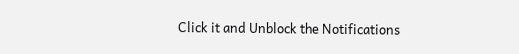Click it and Unblock the Notifications